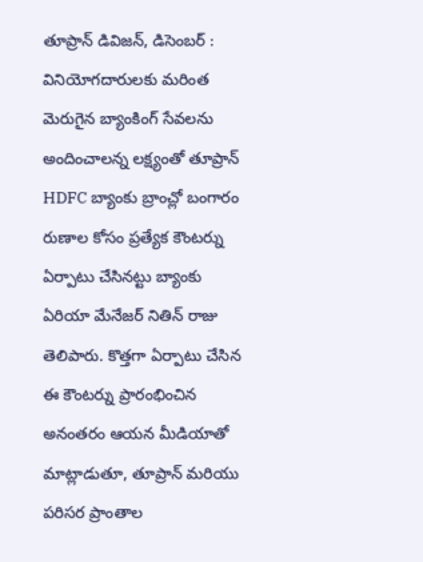తూప్రాన్ డివిజన్, డిసెంబర్ : వినియోగదారులకు మరింత మెరుగైన బ్యాంకింగ్ సేవలను అందించాలన్న లక్ష్యంతో తూప్రాన్ HDFC బ్యాంకు బ్రాంచ్లో బంగారం రుణాల కోసం ప్రత్యేక కౌంటర్ను ఏర్పాటు చేసినట్టు బ్యాంకు ఏరియా మేనేజర్ నితిన్ రాజు తెలిపారు. కొత్తగా ఏర్పాటు చేసిన ఈ కౌంటర్ను ప్రారంభించిన అనంతరం ఆయన మీడియాతో మాట్లాడుతూ, తూప్రాన్ మరియు పరిసర ప్రాంతాల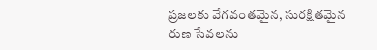ప్రజలకు వేగవంతమైన, సురక్షితమైన రుణ సేవలను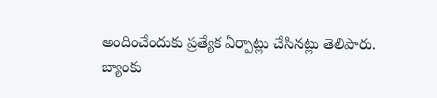అందించేందుకు ప్రత్యేక ఏర్పాట్లు చేసినట్లు తెలిపారు.
బ్యాంకు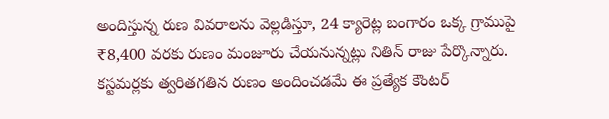అందిస్తున్న రుణ వివరాలను వెల్లడిస్తూ, 24 క్యారెట్ల బంగారం ఒక్క గ్రాముపై ₹8,400 వరకు రుణం మంజూరు చేయనున్నట్లు నితిన్ రాజు పేర్కొన్నారు. కస్టమర్లకు త్వరితగతిన రుణం అందించడమే ఈ ప్రత్యేక కౌంటర్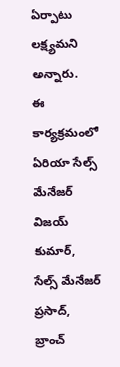ఏర్పాటు లక్ష్యమని అన్నారు.
ఈ కార్యక్రమంలో ఏరియా సేల్స్ మేనేజర్ విజయ్ కుమార్, సేల్స్ మేనేజర్ ప్రసాద్, బ్రాంచ్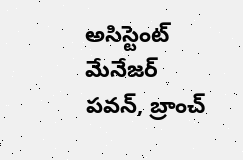అసిస్టెంట్ మేనేజర్ పవన్, బ్రాంచ్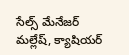సేల్స్ మేనేజర్ మల్లేష్, క్యాషియర్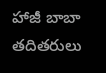హాజీ బాబా తదితరులు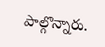పాల్గొన్నారు.